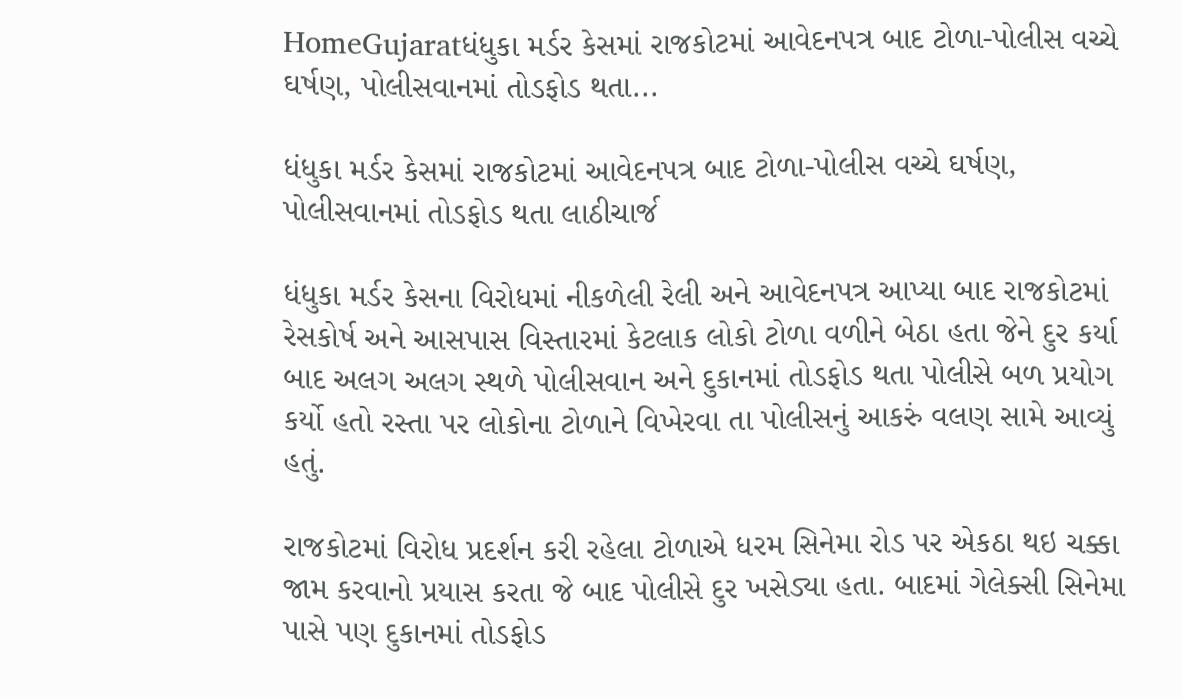HomeGujaratધંધુકા મર્ડર કેસમાં રાજકોટમાં આવેદનપત્ર બાદ ટોળા-પોલીસ વચ્ચે ઘર્ષણ, પોલીસવાનમાં તોડફોડ થતા...

ધંધુકા મર્ડર કેસમાં રાજકોટમાં આવેદનપત્ર બાદ ટોળા-પોલીસ વચ્ચે ઘર્ષણ, પોલીસવાનમાં તોડફોડ થતા લાઠીચાર્જ

ધંધુકા મર્ડર કેસના વિરોધમાં નીકળેલી રેલી અને આવેદનપત્ર આપ્યા બાદ રાજકોટમાં રેસકોર્ષ અને આસપાસ વિસ્તારમાં કેટલાક લોકો ટોળા વળીને બેઠા હતા જેને દુર કર્યા બાદ અલગ અલગ સ્થળે પોલીસવાન અને દુકાનમાં તોડફોડ થતા પોલીસે બળ પ્રયોગ કર્યો હતો રસ્તા પર લોકોના ટોળાને વિખેરવા તા પોલીસનું આકરું વલણ સામે આવ્યું હતું.

રાજકોટમાં વિરોધ પ્રદર્શન કરી રહેલા ટોળાએ ધરમ સિનેમા રોડ પર એકઠા થઇ ચક્કા જામ કરવાનો પ્રયાસ કરતા જે બાદ પોલીસે દુર ખસેડ્યા હતા. બાદમાં ગેલેક્સી સિનેમા પાસે પણ દુકાનમાં તોડફોડ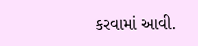કરવામાં આવી.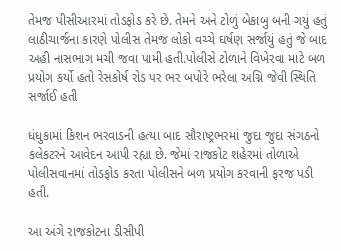તેમજ પીસીઆરમાં તોડફોડ કરે છે. તેમને અને ટોળું બેકાબુ બની ગયું હતું લાઠીચાર્જના કારણે પોલીસ તેમજ લોકો વચ્ચે ઘર્ષણ સર્જાયું હતું જે બાદ અહી નાસભાગ મચી જવા પામી હતી.પોલીસે ટોળાને વિખેરવા માટે બળ પ્રયોગ કર્યો હતો રેસકોર્ષ રોડ પર ભર બપોરે ભરેલા અગ્નિ જેવી સ્થિતિ સર્જાઈ હતી

ધંધુકામાં કિશન ભરવાડની હત્યા બાદ સૌરાષ્ટ્રભરમાં જુદા જુદા સંગઠનો કલેકટરને આવેદન આપી રહ્યા છે. જેમાં રાજકોટ શહેરમાં તોળાએ પોલીસવાનમાં તોડફોડ કરતા પોલીસને બળ પ્રયોગ કરવાની ફરજ પડી હતી.

આ અંગે રાજકોટના ડીસીપી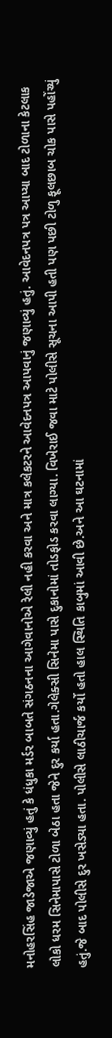મનોહરસિંહ જાડેજાએ જણાવ્યું હતું કે ધંધુકા મર્ડર બાબતે સંગઠનના આગેવાનોએ રેલી નહી કરવા અને માત્ર કલેકટરને આવેદનપત્ર આપવાનું જણાવ્યું હતું. આવેદનપત્ર પત્ર આપ્યા બાદ ટોળાના કેટલાક લોકો ધરમ સિનેમાપાસે ટોળા બેઠા હતા જેને દુર કર્યા હતા.ગેલેક્સી સિનેમા પાસે દુકાનોમાં તોડફોડ કરવા લાગ્યા. વિખેરાઈ જવા માટે પોલીસે સૂચના આપી હતી પણ પછી ટોળુ ફૂલછાબ ચોક પાસે પહોંચ્યું હતું.જે બાદ પોલીસે દુર ખસેડ્યા હતા. પોલીસે લાઠીચાર્જ કર્યો હતો હાલ સ્થિતિ કાબુમાં આવી છે.અને આ ઘટનામાં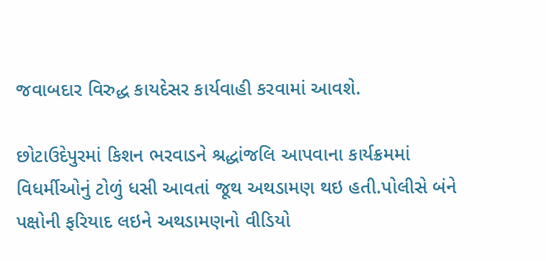જવાબદાર વિરુદ્ધ કાયદેસર કાર્યવાહી કરવામાં આવશે.

છોટાઉદેપુરમાં કિશન ભરવાડને શ્રદ્ધાંજલિ આપવાના કાર્યક્રમમાં વિધર્મીઓનું ટોળું ધસી આવતાં જૂથ અથડામણ થઇ હતી.પોલીસે બંને પક્ષોની ફરિયાદ લઇને અથડામણનો વીડિયો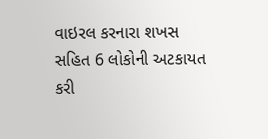વાઇરલ કરનારા શખસ સહિત 6 લોકોની અટકાયત કરી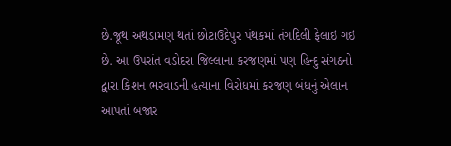છે.જૂથ અથડામણ થતાં છોટાઉદેપુર પંથકમાં તંગદિલી ફેલાઇ ગઇ છે. આ ઉપરાંત વડોદરા જિલ્લાના કરજણમાં પણ હિન્દુ સંગઠનો દ્વારા કિશન ભરવાડની હત્યાના વિરોધમાં કરજણ બંધનું એલાન આપતાં બજાર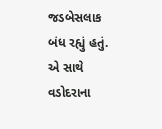જડબેસલાક બંધ રહ્યું હતું. એ સાથે વડોદરાના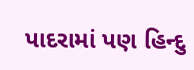પાદરામાં પણ હિન્દુ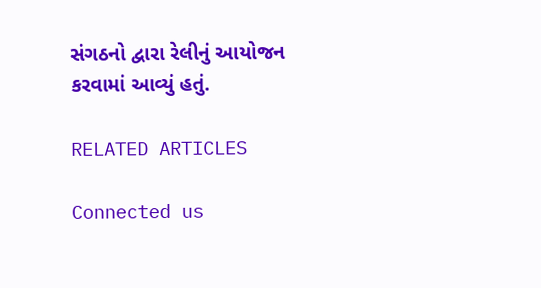સંગઠનો દ્વારા રેલીનું આયોજન કરવામાં આવ્યું હતું.

RELATED ARTICLES

Connected us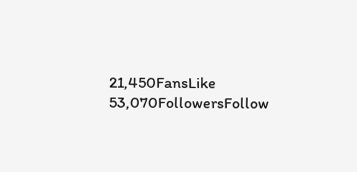21,450FansLike
53,070FollowersFollow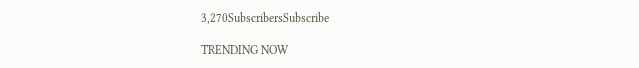3,270SubscribersSubscribe

TRENDING NOW